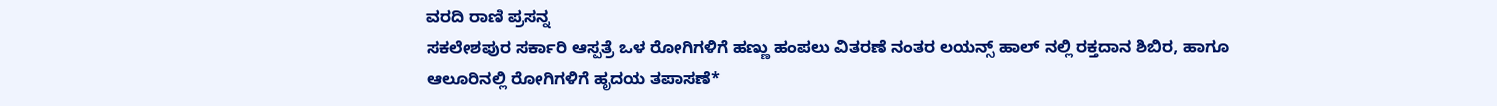ವರದಿ ರಾಣಿ ಪ್ರಸನ್ನ
ಸಕಲೇಶಪುರ ಸರ್ಕಾರಿ ಆಸ್ಪತ್ರೆ ಒಳ ರೋಗಿಗಳಿಗೆ ಹಣ್ಣು ಹಂಪಲು ವಿತರಣೆ ನಂತರ ಲಯನ್ಸ್ ಹಾಲ್ ನಲ್ಲಿ ರಕ್ತದಾನ ಶಿಬಿರ, ಹಾಗೂ ಆಲೂರಿನಲ್ಲಿ ರೋಗಿಗಳಿಗೆ ಹೃದಯ ತಪಾಸಣೆ*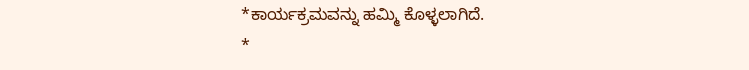*ಕಾರ್ಯಕ್ರಮವನ್ನು ಹಮ್ಮಿ ಕೊಳ್ಳಲಾಗಿದೆ.
*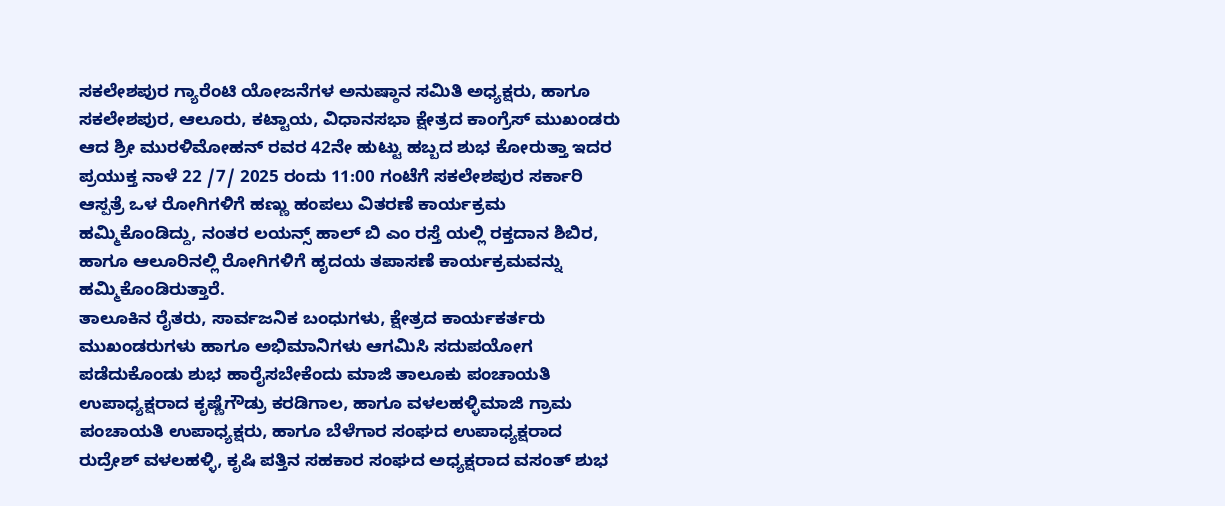ಸಕಲೇಶಪುರ ಗ್ಯಾರೆಂಟಿ ಯೋಜನೆಗಳ ಅನುಷ್ಠಾನ ಸಮಿತಿ ಅಧ್ಯಕ್ಷರು, ಹಾಗೂ ಸಕಲೇಶಪುರ, ಆಲೂರು, ಕಟ್ಟಾಯ, ವಿಧಾನಸಭಾ ಕ್ಷೇತ್ರದ ಕಾಂಗ್ರೆಸ್ ಮುಖಂಡರು ಆದ ಶ್ರೀ ಮುರಳಿಮೋಹನ್ ರವರ 42ನೇ ಹುಟ್ಟು ಹಬ್ಬದ ಶುಭ ಕೋರುತ್ತಾ ಇದರ ಪ್ರಯುಕ್ತ ನಾಳೆ 22 /7/ 2025 ರಂದು 11:00 ಗಂಟೆಗೆ ಸಕಲೇಶಪುರ ಸರ್ಕಾರಿ ಆಸ್ಪತ್ರೆ ಒಳ ರೋಗಿಗಳಿಗೆ ಹಣ್ಣು ಹಂಪಲು ವಿತರಣೆ ಕಾರ್ಯಕ್ರಮ ಹಮ್ಮಿಕೊಂಡಿದ್ದು, ನಂತರ ಲಯನ್ಸ್ ಹಾಲ್ ಬಿ ಎಂ ರಸ್ತೆ ಯಲ್ಲಿ ರಕ್ತದಾನ ಶಿಬಿರ, ಹಾಗೂ ಆಲೂರಿನಲ್ಲಿ ರೋಗಿಗಳಿಗೆ ಹೃದಯ ತಪಾಸಣೆ ಕಾರ್ಯಕ್ರಮವನ್ನು ಹಮ್ಮಿಕೊಂಡಿರುತ್ತಾರೆ.
ತಾಲೂಕಿನ ರೈತರು, ಸಾರ್ವಜನಿಕ ಬಂಧುಗಳು, ಕ್ಷೇತ್ರದ ಕಾರ್ಯಕರ್ತರು ಮುಖಂಡರುಗಳು ಹಾಗೂ ಅಭಿಮಾನಿಗಳು ಆಗಮಿಸಿ ಸದುಪಯೋಗ ಪಡೆದುಕೊಂಡು ಶುಭ ಹಾರೈಸಬೇಕೆಂದು ಮಾಜಿ ತಾಲೂಕು ಪಂಚಾಯತಿ ಉಪಾಧ್ಯಕ್ಷರಾದ ಕೃಷ್ಣೆಗೌಡ್ರು ಕರಡಿಗಾಲ, ಹಾಗೂ ವಳಲಹಳ್ಳಿಮಾಜಿ ಗ್ರಾಮ ಪಂಚಾಯತಿ ಉಪಾಧ್ಯಕ್ಷರು, ಹಾಗೂ ಬೆಳೆಗಾರ ಸಂಘದ ಉಪಾಧ್ಯಕ್ಷರಾದ ರುದ್ರೇಶ್ ವಳಲಹಳ್ಳಿ, ಕೃಷಿ ಪತ್ತಿನ ಸಹಕಾರ ಸಂಘದ ಅಧ್ಯಕ್ಷರಾದ ವಸಂತ್ ಶುಭ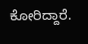ಕೋರಿದ್ದಾರೆ.